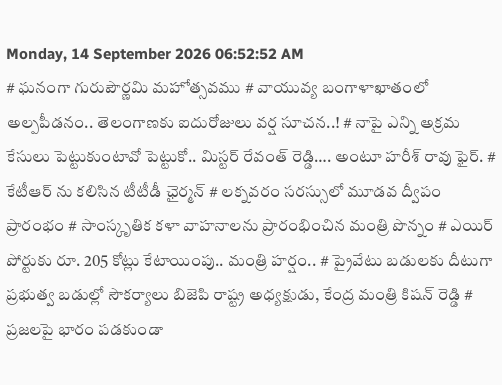Monday, 14 September 2026 06:52:52 AM
# ఘనంగా గురుపౌర్ణమి మహోత్సవము # వాయువ్య బంగాళాఖాతంలో అల్పపీడనం.. తెలంగాణకు ఐదురోజులు వర్ష సూచన..! # నాపై ఎన్ని అక్రమ కేసులు పెట్టుకుంటావో పెట్టుకో.. మిస్టర్ రేవంత్ రెడ్డి…. అంటూ హరీశ్ రావు ఫైర్. # కేటీఆర్ ను కలిసిన టీటీడీ ఛైర్మన్ # లక్నవరం సరస్సులో మూడవ ద్వీపం ప్రారంభం # సాంస్కృతిక కళా వాహనాలను ప్రారంభించిన మంత్రి పొన్నం # ఎయిర్ పోర్టుకు రూ. 205 కోట్లు కేటాయింపు.. మంత్రి హర్షం.. # ప్రైవేటు బడులకు దీటుగా ప్రభుత్వ బడుల్లో సౌకర్యాలు బిజెపి రాష్ట్ర అధ్యక్షుడు, కేంద్ర మంత్రి కిషన్ రెడ్డి # ప్రజలపై భారం పడకుండా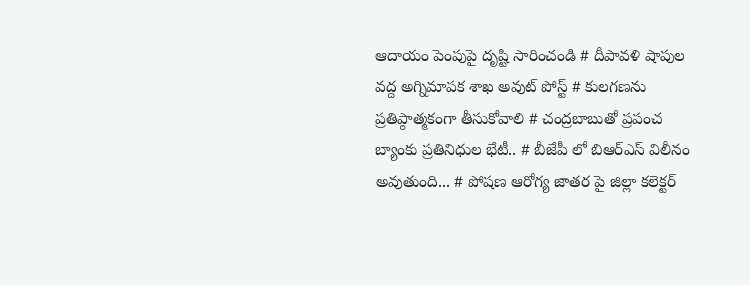ఆదాయం పెంపుపై దృష్టి సారించండి # దీపావళి షాపుల వద్ద అగ్నిమాపక శాఖ అవుట్ పోస్ట్ # కులగణను ప్రతిప్ఠాత్మకంగా తీసుకోవాలి # చంద్రబాబుతో ప్రపంచ బ్యాంకు ప్రతినిధుల భేటీ.. # బీజేపీ లో బిఆర్ఎస్ విలీనం అవుతుంది... # పోషణ ఆరోగ్య జాతర పై జిల్లా కలెక్టర్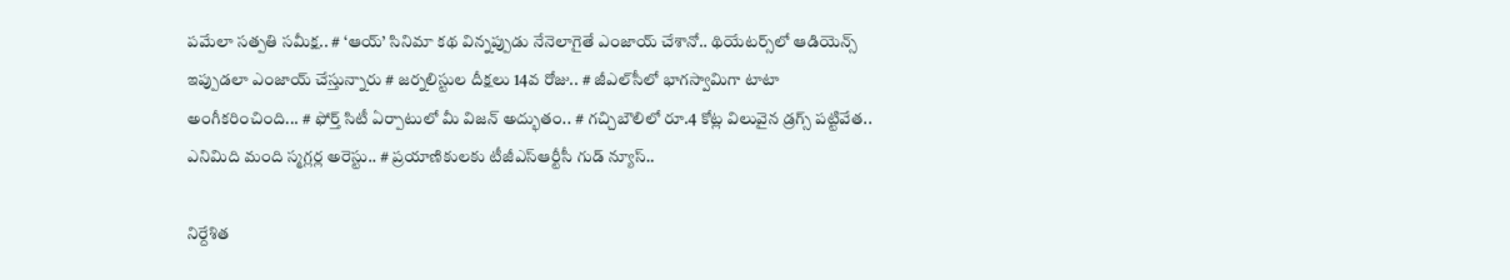పమేలా సత్పతి సమీక్ష.. # ‘ఆయ్’ సినిమా కథ విన్నప్పుడు నేనెలాగైతే ఎంజాయ్ చేశానో.. థియేట‌ర్స్‌లో ఆడియెన్స్ ఇప్పుడ‌లా ఎంజాయ్ చేస్తున్నారు # జర్నలిస్టుల దీక్షలు 14వ రోజు.. # జీఎల్‌సీలో భాగస్వామిగా టాటా అంగీకరించింది... # ఫోర్త్ సిటీ ఏర్పాటులో మీ విజ‌న్ అద్భుతం.. # గచ్చిబౌలిలో రూ.4 కోట్ల విలువైన డ్రగ్స్ పట్టివేత.. ఎనిమిది మంది స్మగ్లర్ల అరెస్టు.. # ప్రయాణికులకు టీజీఎస్‌ఆర్టీసీ గుడ్ న్యూస్..

నిర్దేశిత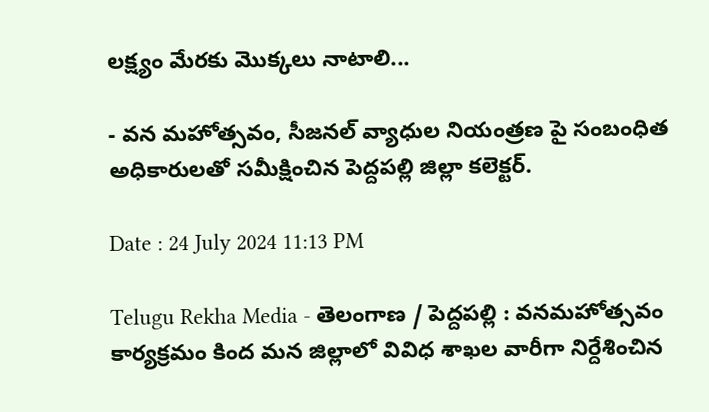లక్ష్యం మేరకు మొక్కలు నాటాలి...

- వన మహోత్సవం, సీజనల్ వ్యాధుల నియంత్రణ పై సంబంధిత అధికారులతో సమీక్షించిన పెద్దపల్లి జిల్లా కలెక్టర్.

Date : 24 July 2024 11:13 PM

Telugu Rekha Media - తెలంగాణ / పెద్దపల్లి : వనమహోత్సవం కార్యక్రమం కింద మన జిల్లాలో వివిధ శాఖల వారీగా నిర్దేశించిన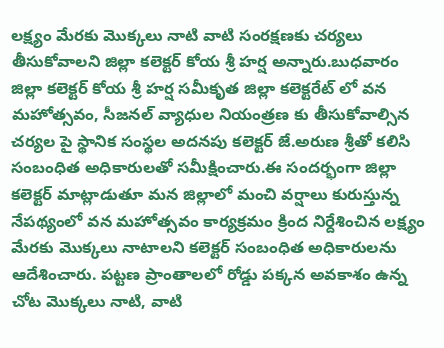లక్ష్యం మేరకు మొక్కలు నాటి వాటి సంరక్షణకు చర్యలు తీసుకోవాలని జిల్లా కలెక్టర్ కోయ శ్రీ హర్ష అన్నారు.బుధవారం జిల్లా కలెక్టర్ కోయ శ్రీ హర్ష సమీకృత జిల్లా కలెక్టరేట్ లో వన మహోత్సవం, సీజనల్ వ్యాధుల నియంత్రణ కు తీసుకోవాల్సిన చర్యల పై స్థానిక సంస్థల అదనపు కలెక్టర్ జే.అరుణ శ్రీతో కలిసి సంబంధిత అధికారులతో సమీక్షించారు.ఈ సందర్భంగా జిల్లా కలెక్టర్ మాట్లాడుతూ మన జిల్లాలో మంచి వర్షాలు కురుస్తున్న నేపథ్యంలో వన మహోత్సవం కార్యక్రమం క్రింద నిర్దేశించిన లక్ష్యం మేరకు మొక్కలు నాటాలని కలెక్టర్ సంబంధిత అధికారులను ఆదేశించారు. పట్టణ ప్రాంతాలలో రోడ్డు పక్కన అవకాశం ఉన్న చోట మొక్కలు నాటి, వాటి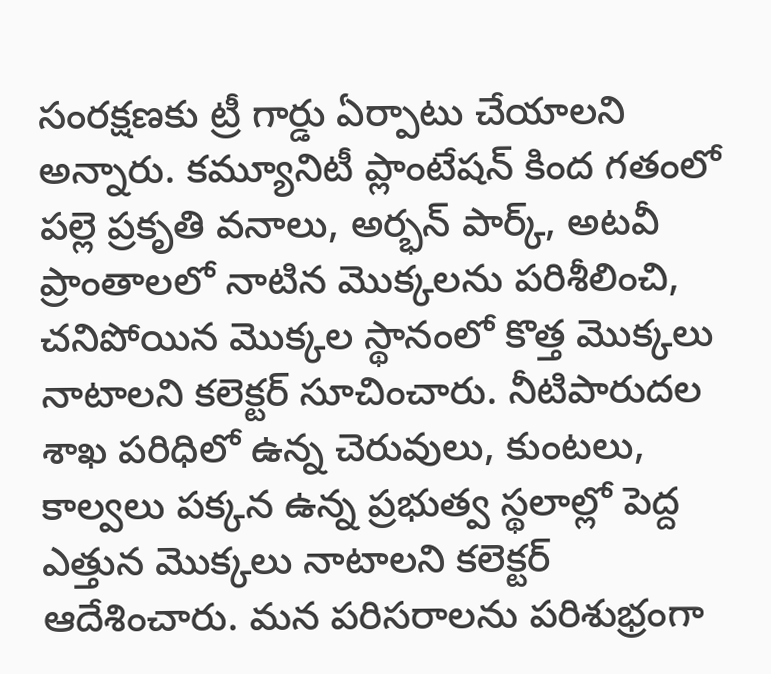సంరక్షణకు ట్రీ గార్డు ఏర్పాటు చేయాలని అన్నారు. కమ్యూనిటీ ప్లాంటేషన్ కింద గతంలో పల్లె ప్రకృతి వనాలు, అర్భన్ పార్క్, అటవీ ప్రాంతాలలో నాటిన మొక్కలను పరిశీలించి, చనిపోయిన మొక్కల స్థానంలో కొత్త మొక్కలు నాటాలని కలెక్టర్ సూచించారు. నీటిపారుదల శాఖ పరిధిలో ఉన్న చెరువులు, కుంటలు, కాల్వలు పక్కన ఉన్న ప్రభుత్వ స్థలాల్లో పెద్ద ఎత్తున మొక్కలు నాటాలని కలెక్టర్ ఆదేశించారు. మన పరిసరాలను పరిశుభ్రంగా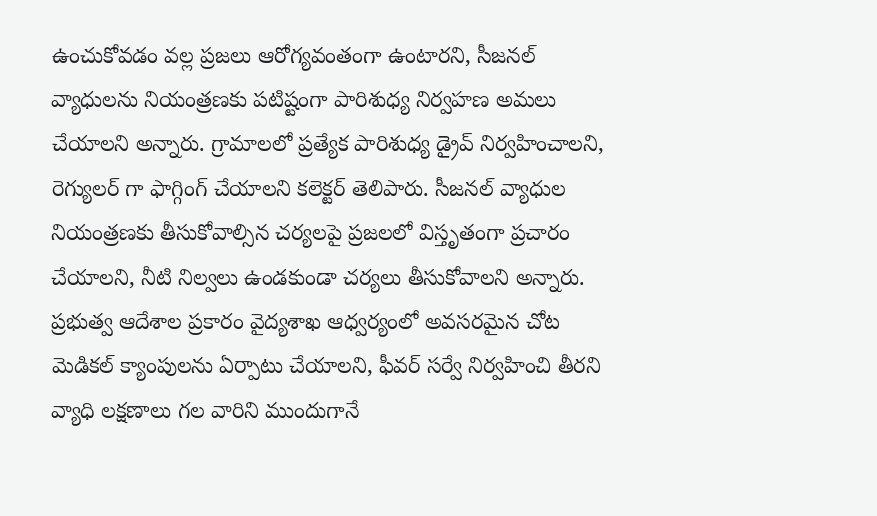ఉంచుకోవడం వల్ల ప్రజలు ఆరోగ్యవంతంగా ఉంటారని, సీజనల్ వ్యాధులను నియంత్రణకు పటిష్టంగా పారిశుధ్య నిర్వహణ అమలు చేయాలని అన్నారు. గ్రామాలలో ప్రత్యేక పారిశుధ్య డ్రైవ్ నిర్వహించాలని, రెగ్యులర్ గా ఫాగ్గింగ్ చేయాలని కలెక్టర్ తెలిపారు. సీజనల్ వ్యాధుల నియంత్రణకు తీసుకోవాల్సిన చర్యలపై ప్రజలలో విస్తృతంగా ప్రచారం చేయాలని, నీటి నిల్వలు ఉండకుండా చర్యలు తీసుకోవాలని అన్నారు. ప్రభుత్వ ఆదేశాల ప్రకారం వైద్యశాఖ ఆధ్వర్యంలో అవసరమైన చోట మెడికల్ క్యాంపులను ఏర్పాటు చేయాలని, ఫీవర్ సర్వే నిర్వహించి తీరని వ్యాధి లక్షణాలు గల వారిని ముందుగానే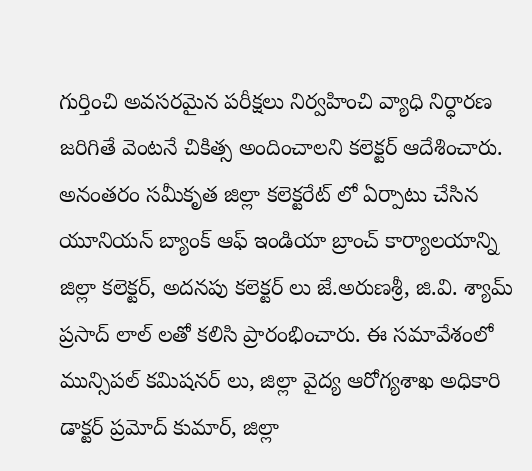గుర్తించి అవసరమైన పరీక్షలు నిర్వహించి వ్యాధి నిర్ధారణ జరిగితే వెంటనే చికిత్స అందించాలని కలెక్టర్ ఆదేశించారు. అనంతరం సమీకృత జిల్లా కలెక్టరేట్ లో ఏర్పాటు చేసిన యూనియన్ బ్యాంక్ ఆఫ్ ఇండియా బ్రాంచ్ కార్యాలయాన్ని జిల్లా కలెక్టర్, అదనపు కలెక్టర్ లు జే.అరుణశ్రీ, జి.వి. శ్యామ్ ప్రసాద్ లాల్ లతో కలిసి ప్రారంభించారు. ఈ సమావేశంలో మున్సిపల్ కమిషనర్ లు, జిల్లా వైద్య ఆరోగ్యశాఖ అధికారి డాక్టర్ ప్రమోద్ కుమార్, జిల్లా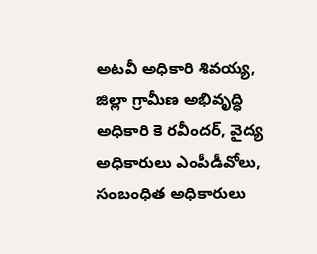అటవీ అధికారి శివయ్య, జిల్లా గ్రామీణ అభివృద్ధి అధికారి కె రవీందర్, వైద్య అధికారులు ఎంపీడీవోలు, సంబంధిత అధికారులు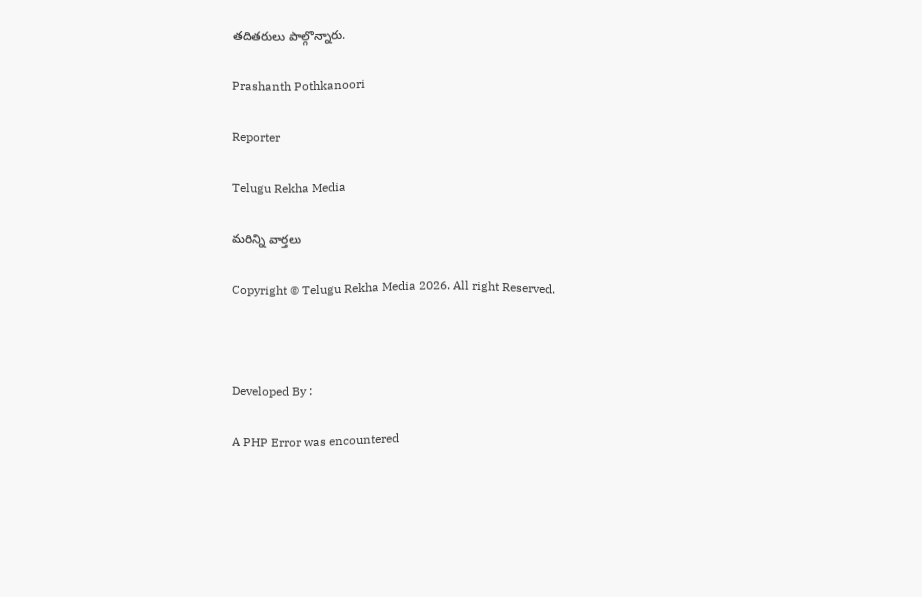తదితరులు పాల్గొన్నారు.

Prashanth Pothkanoori

Reporter

Telugu Rekha Media

మరిన్ని వార్తలు

Copyright © Telugu Rekha Media 2026. All right Reserved.



Developed By :

A PHP Error was encountered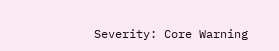Severity: Core Warning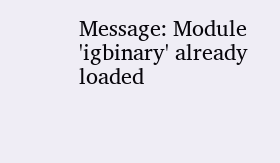Message: Module 'igbinary' already loaded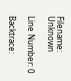Filename: Unknown

Line Number: 0

Backtrace: